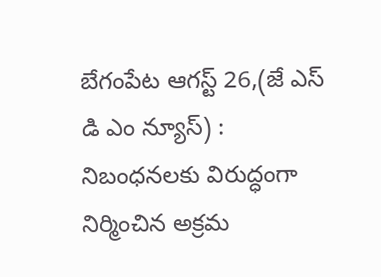బేగంపేట ఆగస్ట్ 26,(జే ఎస్ డి ఎం న్యూస్) :
నిబంధనలకు విరుద్ధంగా నిర్మించిన అక్రమ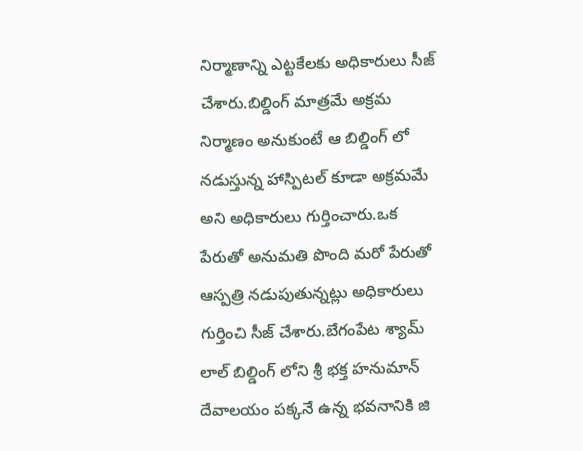నిర్మాణాన్ని ఎట్టకేలకు అధికారులు సీజ్ చేశారు.బిల్డింగ్ మాత్రమే అక్రమ నిర్మాణం అనుకుంటే ఆ బిల్డింగ్ లో నడుస్తున్న హాస్పిటల్ కూడా అక్రమమే అని అధికారులు గుర్తించారు.ఒక పేరుతో అనుమతి పొంది మరో పేరుతో ఆస్పత్రి నడుపుతున్నట్లు అధికారులు గుర్తించి సీజ్ చేశారు.బేగంపేట శ్యామ్ లాల్ బిల్డింగ్ లోని శ్రీ భక్త హనుమాన్ దేవాలయం పక్కనే ఉన్న భవనానికి జి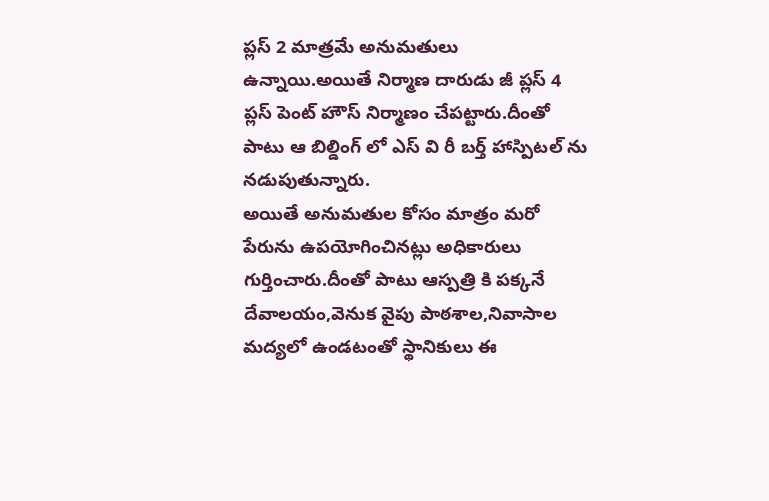ప్లస్ 2 మాత్రమే అనుమతులు ఉన్నాయి.అయితే నిర్మాణ దారుడు జీ ప్లస్ 4 ప్లస్ పెంట్ హౌస్ నిర్మాణం చేపట్టారు.దీంతో పాటు ఆ బిల్డింగ్ లో ఎస్ వి రీ బర్త్ హాస్పిటల్ ను నడుపుతున్నారు.
అయితే అనుమతుల కోసం మాత్రం మరో పేరును ఉపయోగించినట్లు అధికారులు గుర్తించారు.దీంతో పాటు ఆస్పత్రి కి పక్కనే దేవాలయం,వెనుక వైపు పాఠశాల,నివాసాల మద్యలో ఉండటంతో స్థానికులు ఈ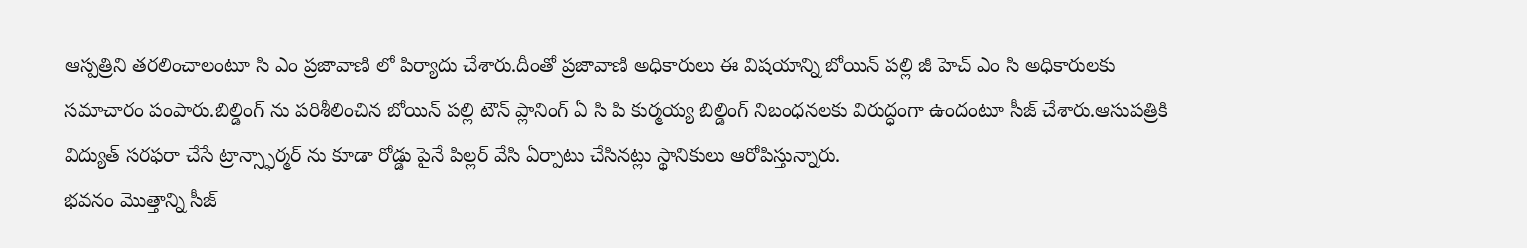ఆస్పత్రిని తరలించాలంటూ సి ఎం ప్రజావాణి లో పిర్యాదు చేశారు.దీంతో ప్రజావాణి అధికారులు ఈ విషయాన్ని బోయిన్ పల్లి జీ హెచ్ ఎం సి అధికారులకు సమాచారం పంపారు.బిల్డింగ్ ను పరిశీలించిన బోయిన్ పల్లి టౌన్ ప్లానింగ్ ఏ సి పి కుర్మయ్య బిల్డింగ్ నిబంధనలకు విరుద్ధంగా ఉందంటూ సీజ్ చేశారు.ఆసుపత్రికి విద్యుత్ సరఫరా చేసే ట్రాన్స్ఫార్మర్ ను కూడా రోడ్డు పైనే పిల్లర్ వేసి ఏర్పాటు చేసినట్లు స్థానికులు ఆరోపిస్తున్నారు.
భవనం మొత్తాన్ని సీజ్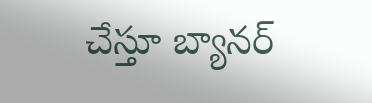చేస్తూ బ్యానర్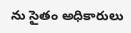ను సైతం అధికారులు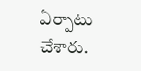ఏర్పాటు చేశారు.